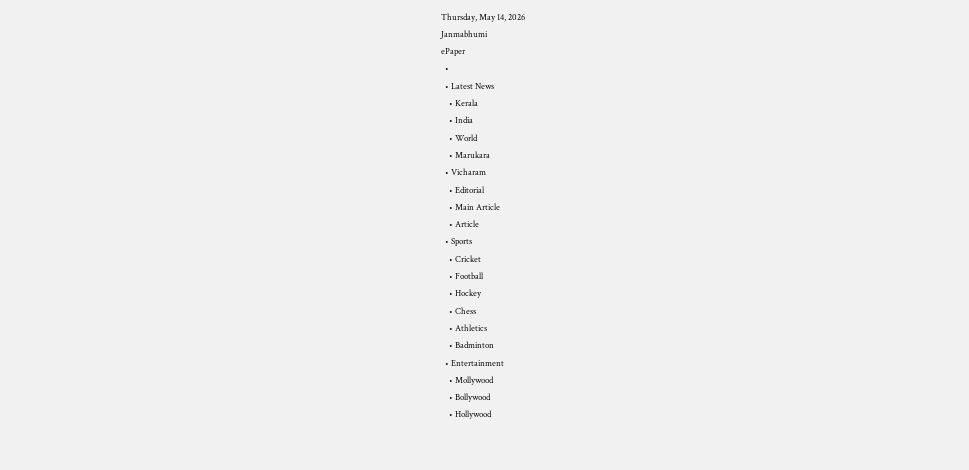Thursday, May 14, 2026
Janmabhumi
ePaper
  •
  • Latest News
    • Kerala
    • India
    • World
    • Marukara
  • Vicharam
    • Editorial
    • Main Article
    • Article
  • Sports
    • Cricket
    • Football
    • Hockey
    • Chess
    • Athletics
    • Badminton
  • Entertainment
    • Mollywood
    • Bollywood
    • Hollywood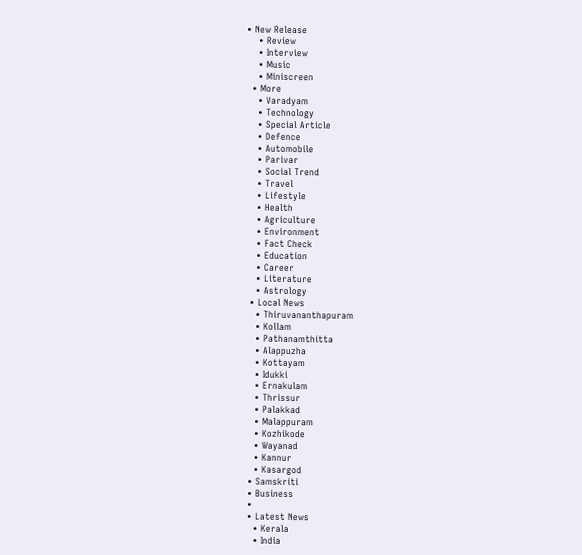• New Release
    • Review
    • Interview
    • Music
    • Miniscreen
  • More
    • Varadyam
    • Technology
    • Special Article
    • Defence
    • Automobile
    • Parivar
    • Social Trend
    • Travel
    • Lifestyle
    • Health
    • Agriculture
    • Environment
    • Fact Check
    • Education
    • Career
    • Literature
    • Astrology
  • Local News
    • Thiruvananthapuram
    • Kollam
    • Pathanamthitta
    • Alappuzha
    • Kottayam
    • Idukki
    • Ernakulam
    • Thrissur
    • Palakkad
    • Malappuram
    • Kozhikode
    • Wayanad
    • Kannur
    • Kasargod
  • Samskriti
  • Business
  •
  • Latest News
    • Kerala
    • India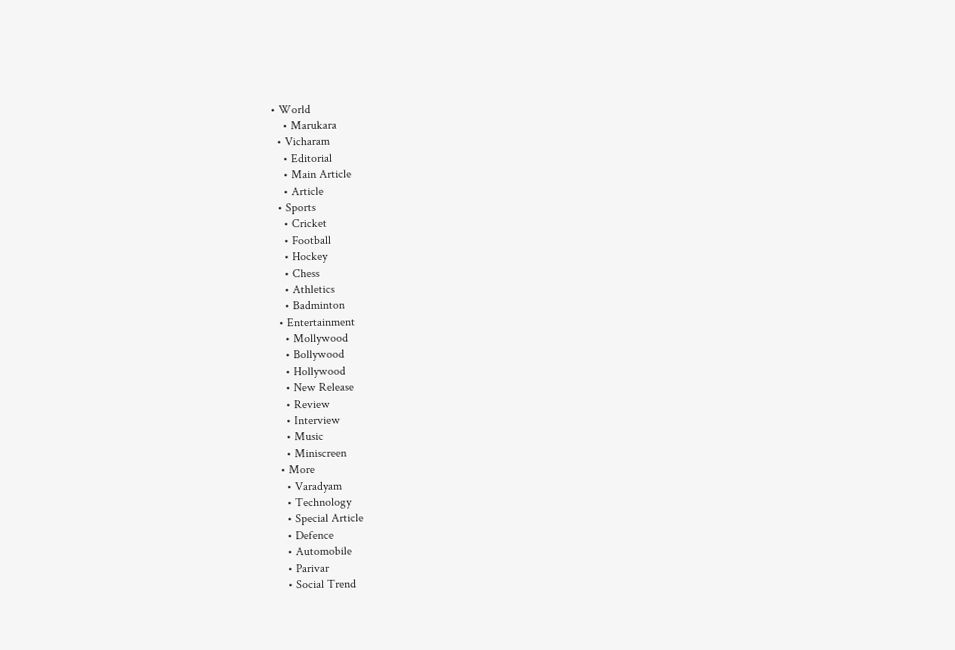• World
    • Marukara
  • Vicharam
    • Editorial
    • Main Article
    • Article
  • Sports
    • Cricket
    • Football
    • Hockey
    • Chess
    • Athletics
    • Badminton
  • Entertainment
    • Mollywood
    • Bollywood
    • Hollywood
    • New Release
    • Review
    • Interview
    • Music
    • Miniscreen
  • More
    • Varadyam
    • Technology
    • Special Article
    • Defence
    • Automobile
    • Parivar
    • Social Trend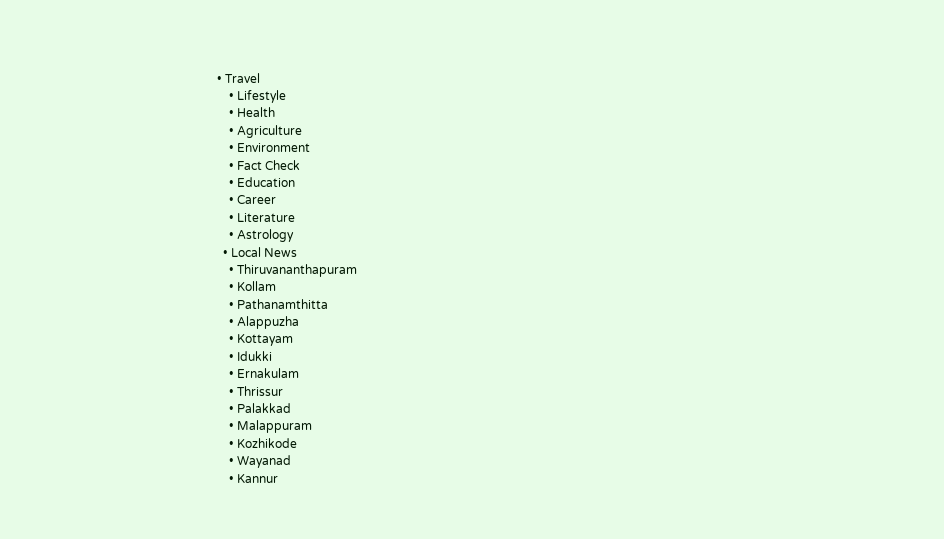• Travel
    • Lifestyle
    • Health
    • Agriculture
    • Environment
    • Fact Check
    • Education
    • Career
    • Literature
    • Astrology
  • Local News
    • Thiruvananthapuram
    • Kollam
    • Pathanamthitta
    • Alappuzha
    • Kottayam
    • Idukki
    • Ernakulam
    • Thrissur
    • Palakkad
    • Malappuram
    • Kozhikode
    • Wayanad
    • Kannur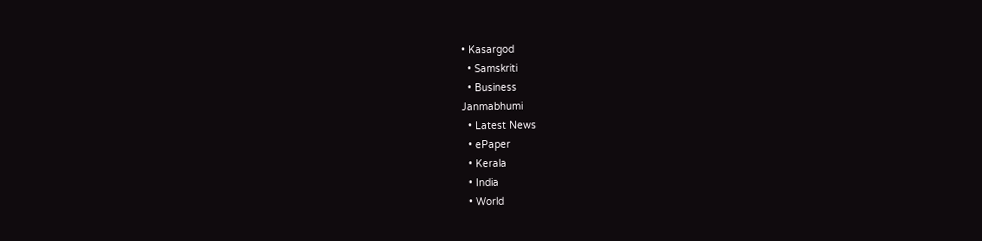• Kasargod
  • Samskriti
  • Business
Janmabhumi
  • Latest News
  • ePaper
  • Kerala
  • India
  • World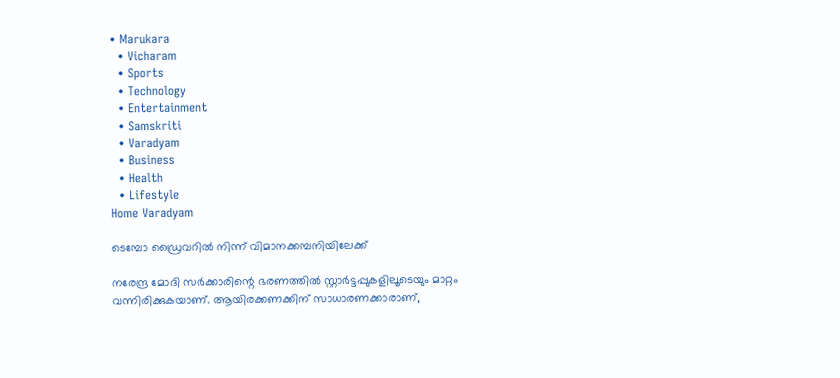• Marukara
  • Vicharam
  • Sports
  • Technology
  • Entertainment
  • Samskriti
  • Varadyam
  • Business
  • Health
  • Lifestyle
Home Varadyam

ടെമ്പോ ഡ്രൈവറില്‍ നിന്ന് വിമാനക്കമ്പനിയിലേക്ക്

നരേന്ദ്ര മോദി സര്‍ക്കാരിന്റെ ഭരണത്തില്‍ സ്റ്റാര്‍ട്ടപ്പുകളിലൂടെയും മാറ്റം വന്നിരിക്കുകയാണ്. ആയിരക്കണക്കിന് സാധാരണക്കാരാണ്,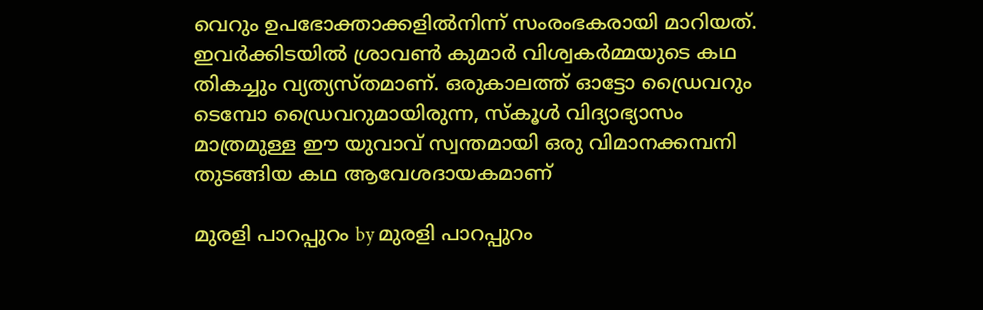വെറും ഉപഭോക്താക്കളില്‍നിന്ന് സംരംഭകരായി മാറിയത്. ഇവര്‍ക്കിടയില്‍ ശ്രാവണ്‍ കുമാര്‍ വിശ്വകര്‍മ്മയുടെ കഥ തികച്ചും വ്യത്യസ്തമാണ്. ഒരുകാലത്ത് ഓട്ടോ ഡ്രൈവറും ടെമ്പോ ഡ്രൈവറുമായിരുന്ന, സ്‌കൂള്‍ വിദ്യാഭ്യാസം മാത്രമുള്ള ഈ യുവാവ് സ്വന്തമായി ഒരു വിമാനക്കമ്പനി തുടങ്ങിയ കഥ ആവേശദായകമാണ്‌

മുരളി പാറപ്പുറം by മുരളി പാറപ്പുറം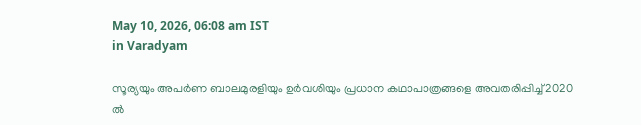May 10, 2026, 06:08 am IST
in Varadyam

സൂര്യയും അപര്‍ണ ബാലമുരളിയും ഉര്‍വശിയും പ്രധാന കഥാപാത്രങ്ങളെ അവതരിപ്പിച്ച് 2020 ല്‍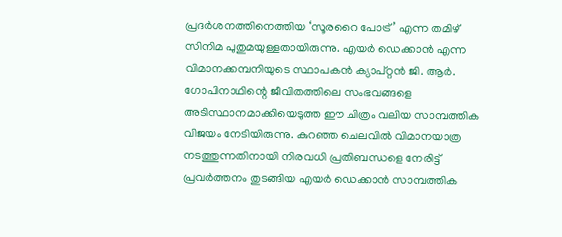പ്രദര്‍ശനത്തിനെത്തിയ ‘സൂരറൈ പോട്ര്’ എന്ന തമിഴ് സിനിമ പുതുമയുള്ളതായിരുന്നു. എയര്‍ ഡെക്കാന്‍ എന്ന വിമാനക്കമ്പനിയുടെ സ്ഥാപകന്‍ ക്യാപ്റ്റന്‍ ജി. ആര്‍. ഗോപിനാഥിന്റെ ജീവിതത്തിലെ സംഭവങ്ങളെ അടിസ്ഥാനമാക്കിയെടുത്ത ഈ ചിത്രം വലിയ സാമ്പത്തിക വിജയം നേടിയിരുന്നു. കുറഞ്ഞ ചെലവില്‍ വിമാനയാത്ര നടത്തുന്നതിനായി നിരവധി പ്രതിബന്ധളെ നേരിട്ട് പ്രവര്‍ത്തനം തുടങ്ങിയ എയര്‍ ഡെക്കാന്‍ സാമ്പത്തിക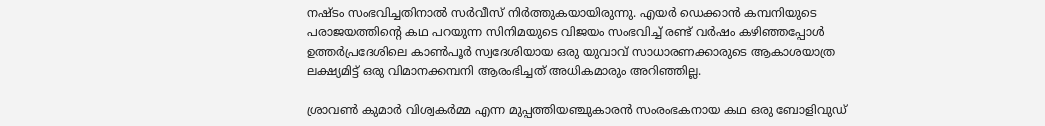നഷ്ടം സംഭവിച്ചതിനാല്‍ സര്‍വീസ് നിര്‍ത്തുകയായിരുന്നു. എയര്‍ ഡെക്കാന്‍ കമ്പനിയുടെ പരാജയത്തിന്റെ കഥ പറയുന്ന സിനിമയുടെ വിജയം സംഭവിച്ച് രണ്ട് വര്‍ഷം കഴിഞ്ഞപ്പോള്‍ ഉത്തര്‍പ്രദേശിലെ കാണ്‍പൂര്‍ സ്വദേശിയായ ഒരു യുവാവ് സാധാരണക്കാരുടെ ആകാശയാത്ര ലക്ഷ്യമിട്ട് ഒരു വിമാനക്കമ്പനി ആരംഭിച്ചത് അധികമാരും അറിഞ്ഞില്ല.

ശ്രാവണ്‍ കുമാര്‍ വിശ്വകര്‍മ്മ എന്ന മുപ്പത്തിയഞ്ചുകാരന്‍ സംരംഭകനായ കഥ ഒരു ബോളിവുഡ്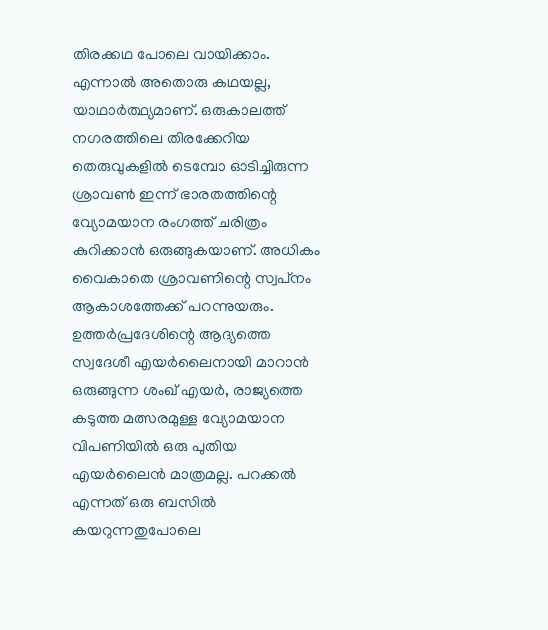തിരക്കഥ പോലെ വായിക്കാം. എന്നാല്‍ അതൊരു കഥയല്ല, യാഥാര്‍ത്ഥ്യമാണ്. ഒരുകാലത്ത് നഗരത്തിലെ തിരക്കേറിയ തെരുവുകളില്‍ ടെമ്പോ ഓടിച്ചിരുന്ന ശ്രാവണ്‍ ഇന്ന് ഭാരതത്തിന്റെ വ്യോമയാന രംഗത്ത് ചരിത്രം കുറിക്കാന്‍ ഒരുങ്ങുകയാണ്. അധികം വൈകാതെ ശ്രാവണിന്റെ സ്വപ്‌നം ആകാശത്തേക്ക് പറന്നുയരും.
ഉത്തര്‍പ്രദേശിന്റെ ആദ്യത്തെ സ്വദേശീ എയര്‍ലൈനായി മാറാന്‍ ഒരുങ്ങുന്ന ശംഖ് എയര്‍, രാജ്യത്തെ കടുത്ത മത്സരമുള്ള വ്യോമയാന വിപണിയില്‍ ഒരു പുതിയ എയര്‍ലൈന്‍ മാത്രമല്ല. പറക്കല്‍ എന്നത് ഒരു ബസില്‍ കയറുന്നതുപോലെ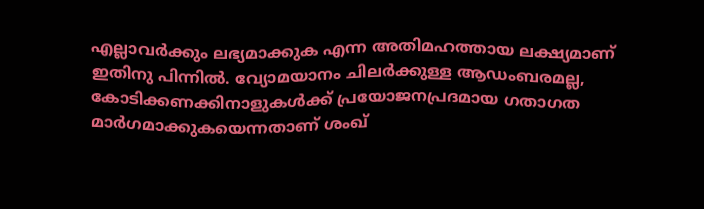എല്ലാവര്‍ക്കും ലഭ്യമാക്കുക എന്ന അതിമഹത്തായ ലക്ഷ്യമാണ് ഇതിനു പിന്നില്‍. വ്യോമയാനം ചിലര്‍ക്കുള്ള ആഡംബരമല്ല, കോടിക്കണക്കിനാളുകള്‍ക്ക് പ്രയോജനപ്രദമായ ഗതാഗത മാര്‍ഗമാക്കുകയെന്നതാണ് ശംഖ്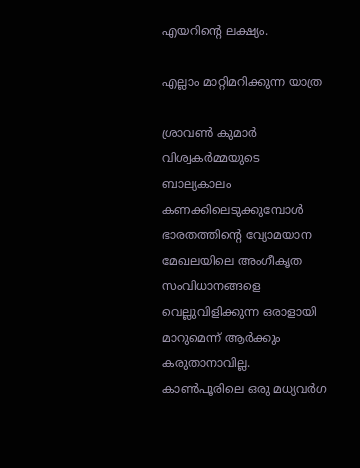എയറിന്റെ ലക്ഷ്യം.

എല്ലാം മാറ്റിമറിക്കുന്ന യാത്ര

ശ്രാവണ്‍ കുമാര്‍ വിശ്വകര്‍മ്മയുടെ ബാല്യകാലം കണക്കിലെടുക്കുമ്പോള്‍ ഭാരതത്തിന്റെ വ്യോമയാന മേഖലയിലെ അംഗീകൃത സംവിധാനങ്ങളെ വെല്ലുവിളിക്കുന്ന ഒരാളായി മാറുമെന്ന് ആര്‍ക്കും കരുതാനാവില്ല. കാണ്‍പൂരിലെ ഒരു മധ്യവര്‍ഗ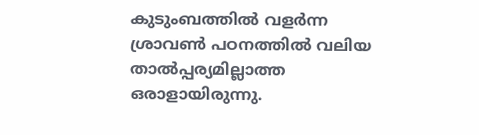കുടുംബത്തില്‍ വളര്‍ന്ന ശ്രാവണ്‍ പഠനത്തില്‍ വലിയ താല്‍പ്പര്യമില്ലാത്ത ഒരാളായിരുന്നു.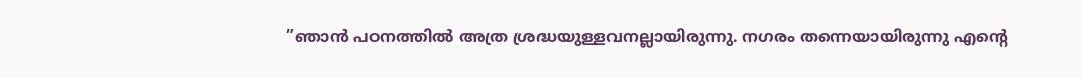”ഞാന്‍ പഠനത്തില്‍ അത്ര ശ്രദ്ധയുള്ളവനല്ലായിരുന്നു. നഗരം തന്നെയായിരുന്നു എന്റെ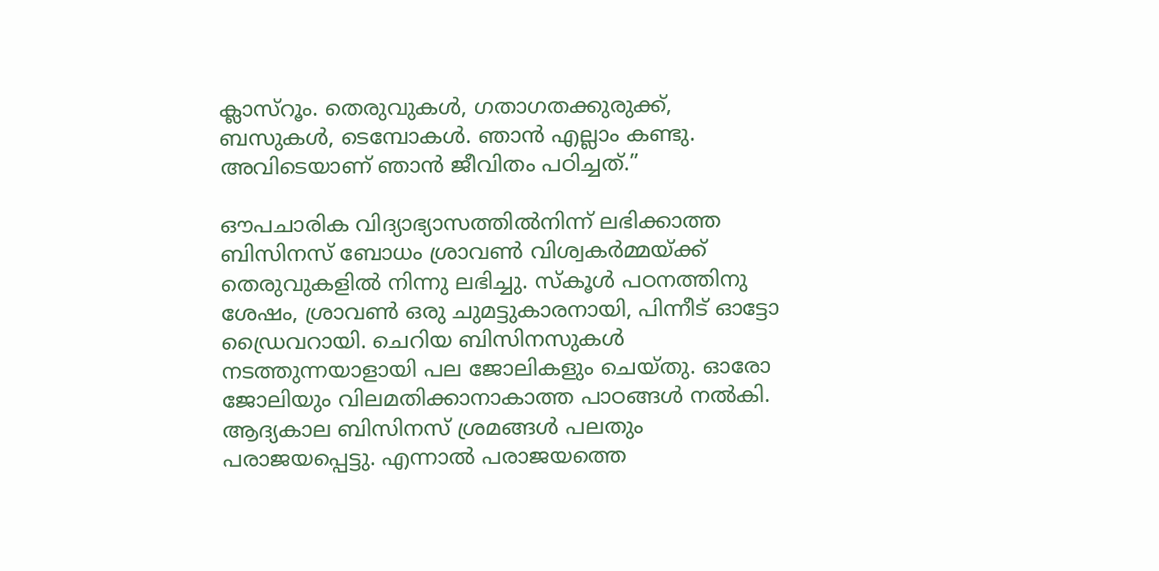ക്ലാസ്‌റൂം. തെരുവുകള്‍, ഗതാഗതക്കുരുക്ക്, ബസുകള്‍, ടെമ്പോകള്‍. ഞാന്‍ എല്ലാം കണ്ടു. അവിടെയാണ് ഞാന്‍ ജീവിതം പഠിച്ചത്.”

ഔപചാരിക വിദ്യാഭ്യാസത്തില്‍നിന്ന് ലഭിക്കാത്ത ബിസിനസ് ബോധം ശ്രാവണ്‍ വിശ്വകര്‍മ്മയ്‌ക്ക് തെരുവുകളില്‍ നിന്നു ലഭിച്ചു. സ്‌കൂള്‍ പഠനത്തിനു ശേഷം, ശ്രാവണ്‍ ഒരു ചുമട്ടുകാരനായി, പിന്നീട് ഓട്ടോ ഡ്രൈവറായി. ചെറിയ ബിസിനസുകള്‍ നടത്തുന്നയാളായി പല ജോലികളും ചെയ്തു. ഓരോ ജോലിയും വിലമതിക്കാനാകാത്ത പാഠങ്ങള്‍ നല്‍കി. ആദ്യകാല ബിസിനസ് ശ്രമങ്ങള്‍ പലതും പരാജയപ്പെട്ടു. എന്നാല്‍ പരാജയത്തെ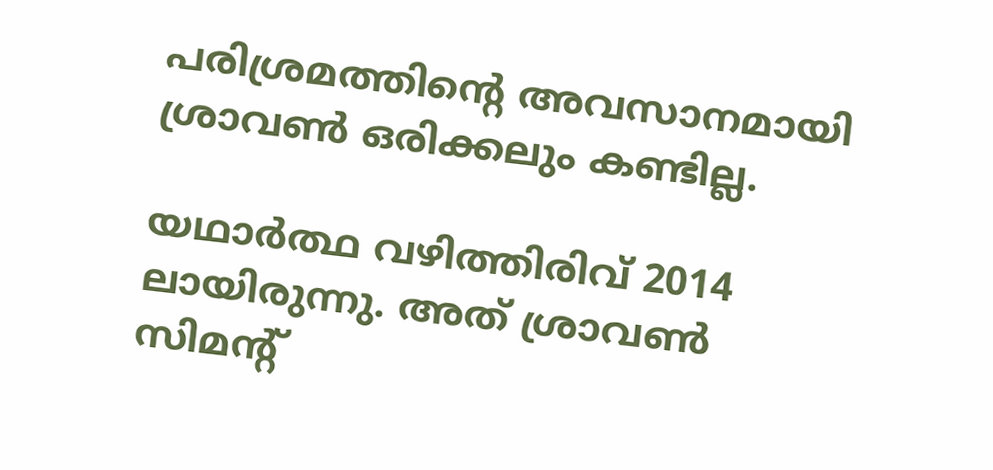പരിശ്രമത്തിന്റെ അവസാനമായി ശ്രാവണ്‍ ഒരിക്കലും കണ്ടില്ല.

യഥാര്‍ത്ഥ വഴിത്തിരിവ് 2014 ലായിരുന്നു. അത് ശ്രാവണ്‍ സിമന്റ്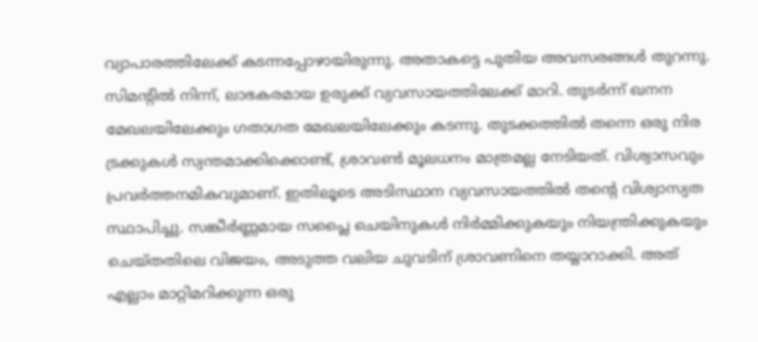വ്യാപാരത്തിലേക്ക് കടന്നപ്പോഴായിരുന്നു. അതാകട്ടെ പുതിയ അവസരങ്ങള്‍ തുറന്നു. സിമന്റില്‍ നിന്ന്, ലാഭകരമായ ഉരുക്ക് വ്യവസായത്തിലേക്ക് മാറി. തുടര്‍ന്ന് ഖനന മേഖലയിലേക്കും ഗതാഗത മേഖലയിലേക്കും കടന്നു. തുടക്കത്തില്‍ തന്നെ ഒരു നിര ട്രക്കുകള്‍ സ്വന്തമാക്കിക്കൊണ്ട്, ശ്രാവണ്‍ മൂലധനം മാത്രമല്ല നേടിയത്. വിശ്വാസവും പ്രവര്‍ത്തനമികവുമാണ്. ഇതിലൂടെ അടിസ്ഥാന വ്യവസായത്തില്‍ തന്റെ വിശ്വാസ്യത സ്ഥാപിച്ചു. സങ്കീര്‍ണ്ണമായ സപ്ലൈ ചെയിനുകള്‍ നിര്‍മ്മിക്കുകയും നിയന്ത്രിക്കുകയും ചെയ്തതിലെ വിജയം, അടുത്ത വലിയ ചുവടിന് ശ്രാവണിനെ തയ്യാറാക്കി. അത് എല്ലാം മാറ്റിമറിക്കുന്ന ഒരു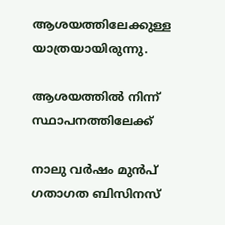ആശയത്തിലേക്കുള്ള യാത്രയായിരുന്നു.

ആശയത്തില്‍ നിന്ന് സ്ഥാപനത്തിലേക്ക്

നാലു വര്‍ഷം മുന്‍പ് ഗതാഗത ബിസിനസ്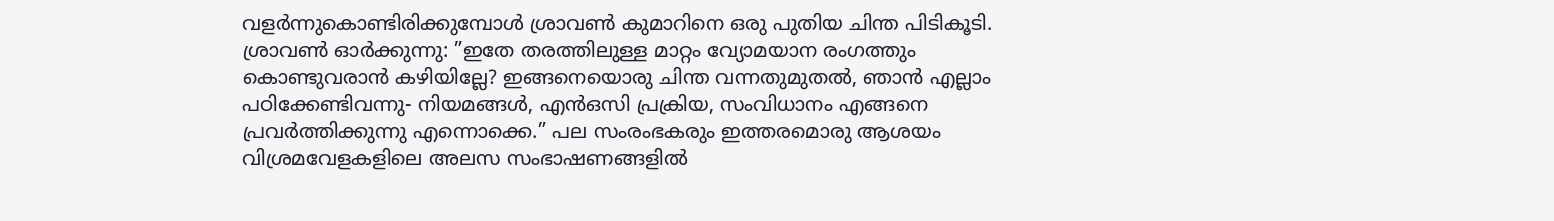വളര്‍ന്നുകൊണ്ടിരിക്കുമ്പോള്‍ ശ്രാവണ്‍ കുമാറിനെ ഒരു പുതിയ ചിന്ത പിടികൂടി. ശ്രാവണ്‍ ഓര്‍ക്കുന്നു: ”ഇതേ തരത്തിലുള്ള മാറ്റം വ്യോമയാന രംഗത്തും കൊണ്ടുവരാന്‍ കഴിയില്ലേ? ഇങ്ങനെയൊരു ചിന്ത വന്നതുമുതല്‍, ഞാന്‍ എല്ലാം പഠിക്കേണ്ടിവന്നു- നിയമങ്ങള്‍, എന്‍ഒസി പ്രക്രിയ, സംവിധാനം എങ്ങനെ പ്രവര്‍ത്തിക്കുന്നു എന്നൊക്കെ.” പല സംരംഭകരും ഇത്തരമൊരു ആശയം വിശ്രമവേളകളിലെ അലസ സംഭാഷണങ്ങളില്‍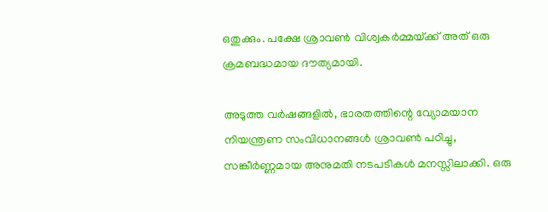ഒതുക്കും. പക്ഷേ ശ്രാവണ്‍ വിശ്വകര്‍മ്മയ്‌ക്ക് അത് ഒരു ക്രമബദ്ധമായ ദൗത്യമായി.

അടുത്ത വര്‍ഷങ്ങളില്‍, ഭാരതത്തിന്റെ വ്യോമയാന നിയന്ത്രണ സംവിധാനങ്ങള്‍ ശ്രാവണ്‍ പഠിച്ചു, സങ്കീര്‍ണ്ണമായ അനുമതി നടപടികള്‍ മനസ്സിലാക്കി. ഒരു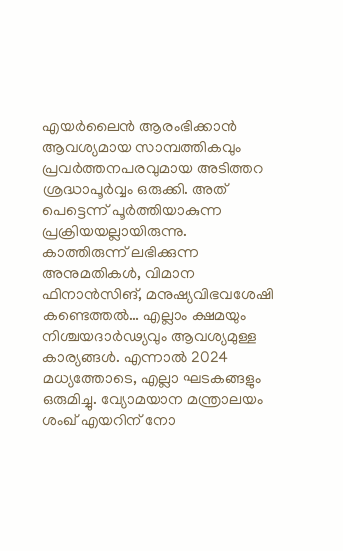എയര്‍ലൈന്‍ ആരംഭിക്കാന്‍ ആവശ്യമായ സാമ്പത്തികവും പ്രവര്‍ത്തനപരവുമായ അടിത്തറ ശ്രദ്ധാപൂര്‍വ്വം ഒരുക്കി. അത് പെട്ടെന്ന് പൂര്‍ത്തിയാകുന്ന പ്രക്രിയയല്ലായിരുന്നു. കാത്തിരുന്ന് ലഭിക്കുന്ന അനുമതികള്‍, വിമാന ഫിനാന്‍സിങ്, മനുഷ്യവിഭവശേഷി കണ്ടെത്തല്‍… എല്ലാം ക്ഷമയും നിശ്ചയദാര്‍ഢ്യവും ആവശ്യമുള്ള കാര്യങ്ങള്‍. എന്നാല്‍ 2024 മധ്യത്തോടെ, എല്ലാ ഘടകങ്ങളും ഒരുമിച്ചു. വ്യോമയാന മന്ത്രാലയം ശംഖ് എയറിന് നോ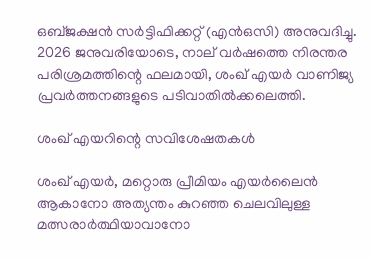ഒബ്ജക്ഷന്‍ സര്‍ട്ടിഫിക്കറ്റ് (എന്‍ഒസി) അനുവദിച്ചു. 2026 ജനുവരിയോടെ, നാല് വര്‍ഷത്തെ നിരന്തര പരിശ്രമത്തിന്റെ ഫലമായി, ശംഖ് എയര്‍ വാണിജ്യ പ്രവര്‍ത്തനങ്ങളുടെ പടിവാതില്‍ക്കലെത്തി.

ശംഖ് എയറിന്റെ സവിശേഷതകള്‍

ശംഖ് എയര്‍, മറ്റൊരു പ്രീമിയം എയര്‍ലൈന്‍ ആകാനോ അത്യന്തം കുറഞ്ഞ ചെലവിലുള്ള മത്സരാര്‍ത്ഥിയാവാനോ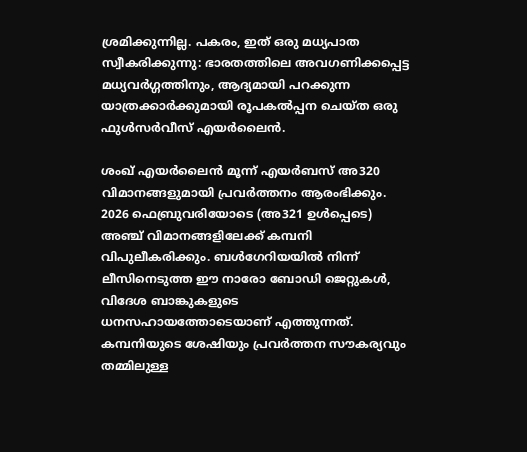ശ്രമിക്കുന്നില്ല. പകരം, ഇത് ഒരു മധ്യപാത സ്വീകരിക്കുന്നു: ഭാരതത്തിലെ അവഗണിക്കപ്പെട്ട മധ്യവര്‍ഗ്ഗത്തിനും, ആദ്യമായി പറക്കുന്ന യാത്രക്കാര്‍ക്കുമായി രൂപകല്‍പ്പന ചെയ്ത ഒരു ഫുള്‍സര്‍വീസ് എയര്‍ലൈന്‍.

ശംഖ് എയര്‍ലൈന്‍ മൂന്ന് എയര്‍ബസ് അ320 വിമാനങ്ങളുമായി പ്രവര്‍ത്തനം ആരംഭിക്കും. 2026 ഫെബ്രുവരിയോടെ (അ321 ഉള്‍പ്പെടെ) അഞ്ച് വിമാനങ്ങളിലേക്ക് കമ്പനി വിപുലീകരിക്കും. ബള്‍ഗേറിയയില്‍ നിന്ന് ലീസിനെടുത്ത ഈ നാരോ ബോഡി ജെറ്റുകള്‍, വിദേശ ബാങ്കുകളുടെ ധനസഹായത്തോടെയാണ് എത്തുന്നത്. കമ്പനിയുടെ ശേഷിയും പ്രവര്‍ത്തന സൗകര്യവും തമ്മിലുള്ള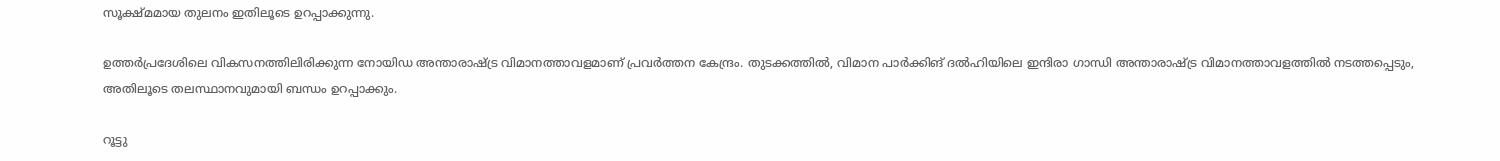സൂക്ഷ്മമായ തുലനം ഇതിലൂടെ ഉറപ്പാക്കുന്നു.

ഉത്തര്‍പ്രദേശിലെ വികസനത്തിലിരിക്കുന്ന നോയിഡ അന്താരാഷ്‌ട്ര വിമാനത്താവളമാണ് പ്രവര്‍ത്തന കേന്ദ്രം. തുടക്കത്തില്‍, വിമാന പാര്‍ക്കിങ് ദല്‍ഹിയിലെ ഇന്ദിരാ ഗാന്ധി അന്താരാഷ്‌ട്ര വിമാനത്താവളത്തില്‍ നടത്തപ്പെടും, അതിലൂടെ തലസ്ഥാനവുമായി ബന്ധം ഉറപ്പാക്കും.

റൂട്ടു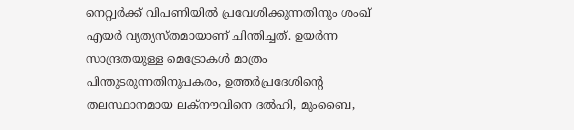നെറ്റ്വര്‍ക്ക് വിപണിയില്‍ പ്രവേശിക്കുന്നതിനും ശംഖ് എയര്‍ വ്യത്യസ്തമായാണ് ചിന്തിച്ചത്. ഉയര്‍ന്ന സാന്ദ്രതയുള്ള മെട്രോകള്‍ മാത്രം പിന്തുടരുന്നതിനുപകരം, ഉത്തര്‍പ്രദേശിന്റെ തലസ്ഥാനമായ ലക്‌നൗവിനെ ദല്‍ഹി, മുംബൈ,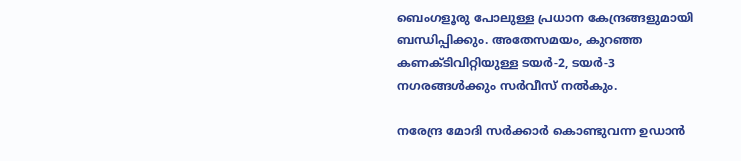ബെംഗളൂരു പോലുള്ള പ്രധാന കേന്ദ്രങ്ങളുമായി ബന്ധിപ്പിക്കും. അതേസമയം, കുറഞ്ഞ കണക്ടിവിറ്റിയുള്ള ടയര്‍-2, ടയര്‍-3 നഗരങ്ങള്‍ക്കും സര്‍വീസ് നല്‍കും.

നരേന്ദ്ര മോദി സര്‍ക്കാര്‍ കൊണ്ടുവന്ന ഉഡാന്‍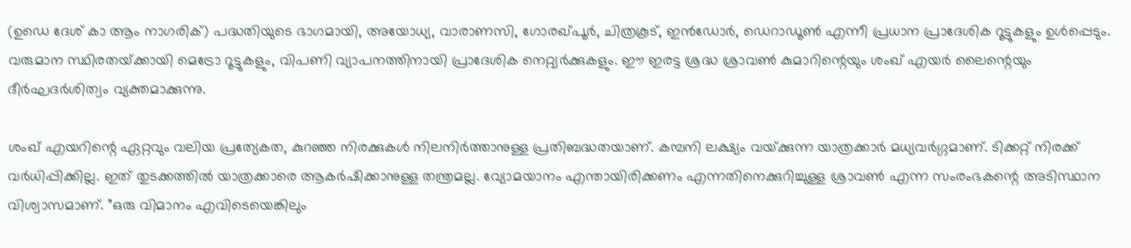(ഉഡെ ദേശ് കാ ആം നാഗരിക്) പദ്ധതിയുടെ ഭാഗമായി, അയോധ്യ, വാരാണസി, ഗോരഖ്പൂര്‍, ചിത്രകൂട്, ഇന്‍ഡോര്‍, ഡെറാഡൂണ്‍ എന്നീ പ്രധാന പ്രാദേശിക റൂട്ടുകളും ഉള്‍പ്പെടും. വരുമാന സ്ഥിരതയ്‌ക്കായി മെട്രോ റൂട്ടുകളും, വിപണി വ്യാപനത്തിനായി പ്രാദേശിക നെറ്റ്വര്‍ക്കുകളും. ഈ ഇരട്ട ശ്രദ്ധ ശ്രാവണ്‍ കുമാറിന്റെയും ശംഖ് എയര്‍ ലൈന്റെയും ദീര്‍ഘദര്‍ശിത്വം വ്യക്തമാക്കുന്നു.

ശംഖ് എയറിന്റെ ഏറ്റവും വലിയ പ്രത്യേകത, കുറഞ്ഞ നിരക്കുകള്‍ നിലനിര്‍ത്താനുള്ള പ്രതിബദ്ധതയാണ്. കമ്പനി ലക്ഷ്യം വയ്‌ക്കുന്ന യാത്രക്കാര്‍ മധ്യവര്‍ഗ്ഗമാണ്. ടിക്കറ്റ് നിരക്ക് വര്‍ധിപ്പിക്കില്ല. ഇത് തുടക്കത്തില്‍ യാത്രക്കാരെ ആകര്‍ഷിക്കാനുള്ള തന്ത്രമല്ല. വ്യോമയാനം എന്തായിരിക്കണം എന്നതിനെക്കുറിച്ചുള്ള ശ്രാവണ്‍ എന്ന സംരംഭകന്റെ അടിസ്ഥാന വിശ്വാസമാണ്. ”ഒരു വിമാനം എവിടെയെങ്കിലും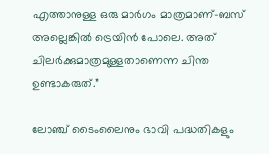എത്താനുള്ള ഒരു മാര്‍ഗം മാത്രമാണ്-ബസ് അല്ലെങ്കില്‍ ട്രെയിന്‍ പോലെ. അത് ചിലര്‍ക്കുമാത്രമുള്ളതാണെന്ന ചിന്ത ഉണ്ടാകരുത്.”

ലോഞ്ച് ടൈംലൈനും ഭാവി പദ്ധതികളും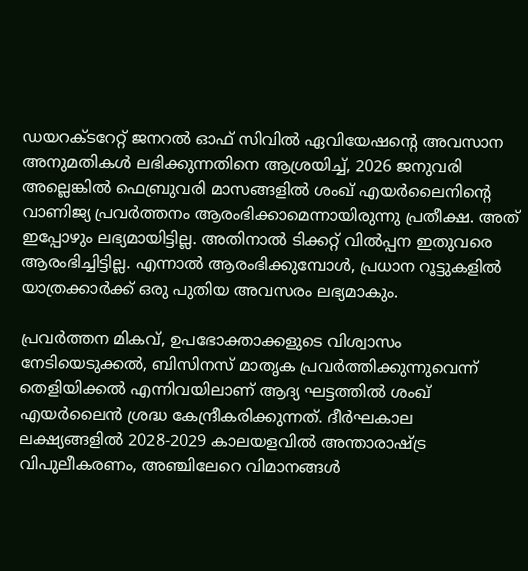ഡയറക്ടറേറ്റ് ജനറല്‍ ഓഫ് സിവില്‍ ഏവിയേഷന്റെ അവസാന അനുമതികള്‍ ലഭിക്കുന്നതിനെ ആശ്രയിച്ച്, 2026 ജനുവരി അല്ലെങ്കില്‍ ഫെബ്രുവരി മാസങ്ങളില്‍ ശംഖ് എയര്‍ലൈനിന്റെ വാണിജ്യ പ്രവര്‍ത്തനം ആരംഭിക്കാമെന്നായിരുന്നു പ്രതീക്ഷ. അത് ഇപ്പോഴും ലഭ്യമായിട്ടില്ല. അതിനാല്‍ ടിക്കറ്റ് വില്‍പ്പന ഇതുവരെ ആരംഭിച്ചിട്ടില്ല. എന്നാല്‍ ആരംഭിക്കുമ്പോള്‍, പ്രധാന റൂട്ടുകളില്‍ യാത്രക്കാര്‍ക്ക് ഒരു പുതിയ അവസരം ലഭ്യമാകും.

പ്രവര്‍ത്തന മികവ്, ഉപഭോക്താക്കളുടെ വിശ്വാസം നേടിയെടുക്കല്‍, ബിസിനസ് മാതൃക പ്രവര്‍ത്തിക്കുന്നുവെന്ന് തെളിയിക്കല്‍ എന്നിവയിലാണ് ആദ്യ ഘട്ടത്തില്‍ ശംഖ് എയര്‍ലൈന്‍ ശ്രദ്ധ കേന്ദ്രീകരിക്കുന്നത്. ദീര്‍ഘകാല ലക്ഷ്യങ്ങളില്‍ 2028-2029 കാലയളവില്‍ അന്താരാഷ്‌ട്ര വിപുലീകരണം, അഞ്ചിലേറെ വിമാനങ്ങള്‍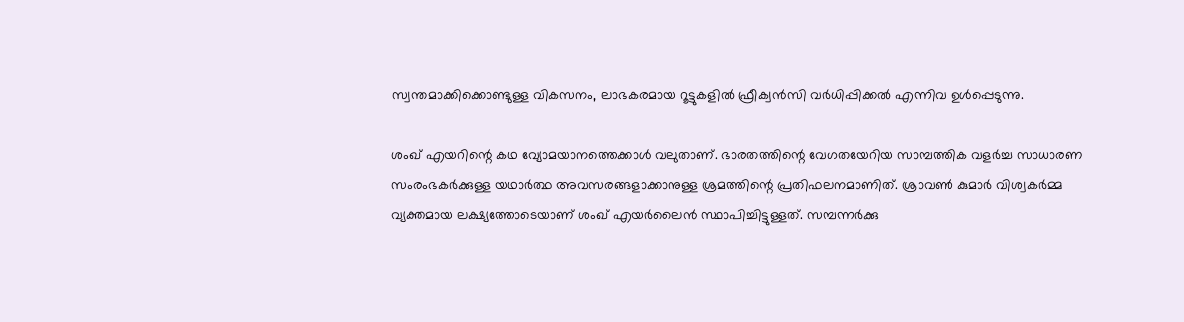സ്വന്തമാക്കിക്കൊണ്ടുള്ള വികസനം, ലാഭകരമായ റൂട്ടുകളില്‍ ഫ്രീക്വന്‍സി വര്‍ധിപ്പിക്കല്‍ എന്നിവ ഉള്‍പ്പെടുന്നു.

ശംഖ് എയറിന്റെ കഥ വ്യോമയാനത്തെക്കാള്‍ വലുതാണ്. ഭാരതത്തിന്റെ വേഗതയേറിയ സാമ്പത്തിക വളര്‍ച്ച സാധാരണ സംരംഭകര്‍ക്കുള്ള യഥാര്‍ത്ഥ അവസരങ്ങളാക്കാനുള്ള ശ്രമത്തിന്റെ പ്രതിഫലനമാണിത്. ശ്രാവണ്‍ കുമാര്‍ വിശ്വകര്‍മ്മ വ്യക്തമായ ലക്ഷ്യത്തോടെയാണ് ശംഖ് എയര്‍ലൈന്‍ സ്ഥാപിച്ചിട്ടുള്ളത്. സമ്പന്നര്‍ക്കു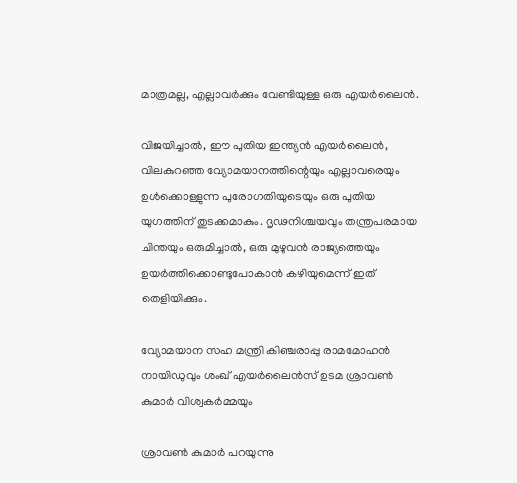മാത്രമല്ല, എല്ലാവര്‍ക്കും വേണ്ടിയുള്ള ഒരു എയര്‍ലൈന്‍.

വിജയിച്ചാല്‍, ഈ പുതിയ ഇന്ത്യന്‍ എയര്‍ലൈന്‍, വിലകുറഞ്ഞ വ്യോമയാനത്തിന്റെയും എല്ലാവരെയും ഉള്‍ക്കൊള്ളുന്ന പുരോഗതിയുടെയും ഒരു പുതിയ യുഗത്തിന് തുടക്കമാകും. ദൃഢനിശ്ചയവും തന്ത്രപരമായ ചിന്തയും ഒരുമിച്ചാല്‍, ഒരു മുഴുവന്‍ രാജ്യത്തെയും ഉയര്‍ത്തിക്കൊണ്ടുപോകാന്‍ കഴിയുമെന്ന് ഇത് തെളിയിക്കും.

വ്യോമയാന സഹ മന്ത്രി കിഞ്ചരാപ്പു രാമമോഹന്‍ നായിഡുവും ശംഖ് എയര്‍ലൈന്‍സ് ഉടമ ശ്രാവണ്‍ കുമാര്‍ വിശ്വകര്‍മ്മയും

ശ്രാവണ്‍ കുമാര്‍ പറയുന്നു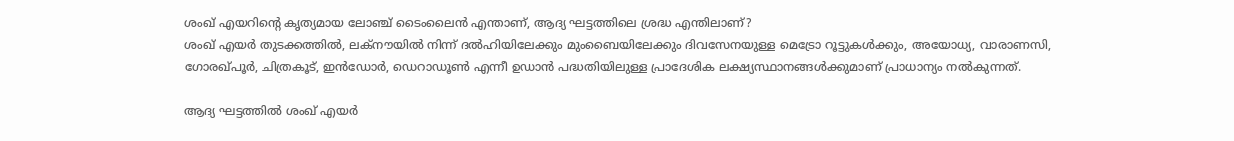ശംഖ് എയറിന്റെ കൃത്യമായ ലോഞ്ച് ടൈംലൈന്‍ എന്താണ്, ആദ്യ ഘട്ടത്തിലെ ശ്രദ്ധ എന്തിലാണ്?
ശംഖ് എയര്‍ തുടക്കത്തില്‍, ലക്‌നൗയില്‍ നിന്ന് ദല്‍ഹിയിലേക്കും മുംബൈയിലേക്കും ദിവസേനയുള്ള മെട്രോ റൂട്ടുകള്‍ക്കും, അയോധ്യ, വാരാണസി, ഗോരഖ്പൂര്‍, ചിത്രകൂട്, ഇന്‍ഡോര്‍, ഡെറാഡൂണ്‍ എന്നീ ഉഡാന്‍ പദ്ധതിയിലുള്ള പ്രാദേശിക ലക്ഷ്യസ്ഥാനങ്ങള്‍ക്കുമാണ് പ്രാധാന്യം നല്‍കുന്നത്.

ആദ്യ ഘട്ടത്തില്‍ ശംഖ് എയര്‍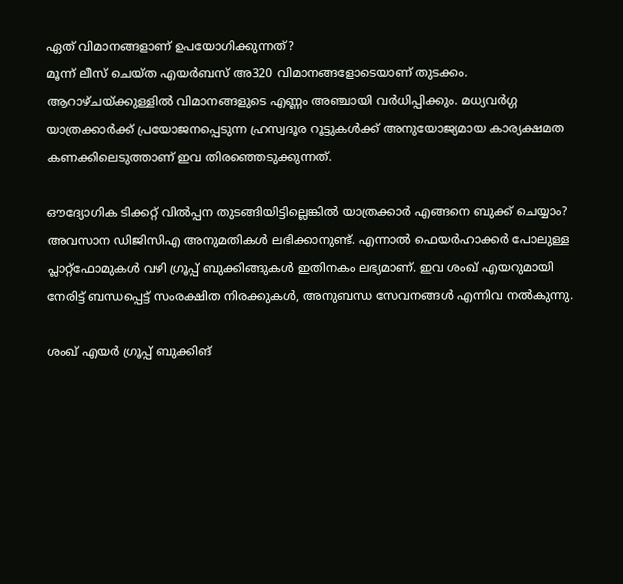ഏത് വിമാനങ്ങളാണ് ഉപയോഗിക്കുന്നത്?
മൂന്ന് ലീസ് ചെയ്ത എയര്‍ബസ് അ320 വിമാനങ്ങളോടെയാണ് തുടക്കം. ആറാഴ്ചയ്‌ക്കുള്ളില്‍ വിമാനങ്ങളുടെ എണ്ണം അഞ്ചായി വര്‍ധിപ്പിക്കും. മധ്യവര്‍ഗ്ഗ യാത്രക്കാര്‍ക്ക് പ്രയോജനപ്പെടുന്ന ഹ്രസ്വദൂര റൂട്ടുകള്‍ക്ക് അനുയോജ്യമായ കാര്യക്ഷമത കണക്കിലെടുത്താണ് ഇവ തിരഞ്ഞെടുക്കുന്നത്.

ഔദ്യോഗിക ടിക്കറ്റ് വില്‍പ്പന തുടങ്ങിയിട്ടില്ലെങ്കില്‍ യാത്രക്കാര്‍ എങ്ങനെ ബുക്ക് ചെയ്യാം?
അവസാന ഡിജിസിഎ അനുമതികള്‍ ലഭിക്കാനുണ്ട്. എന്നാല്‍ ഫെയര്‍ഹാക്കര്‍ പോലുള്ള പ്ലാറ്റ്ഫോമുകള്‍ വഴി ഗ്രൂപ്പ് ബുക്കിങ്ങുകള്‍ ഇതിനകം ലഭ്യമാണ്. ഇവ ശംഖ് എയറുമായി നേരിട്ട് ബന്ധപ്പെട്ട് സംരക്ഷിത നിരക്കുകള്‍, അനുബന്ധ സേവനങ്ങള്‍ എന്നിവ നല്‍കുന്നു.

ശംഖ് എയര്‍ ഗ്രൂപ്പ് ബുക്കിങ്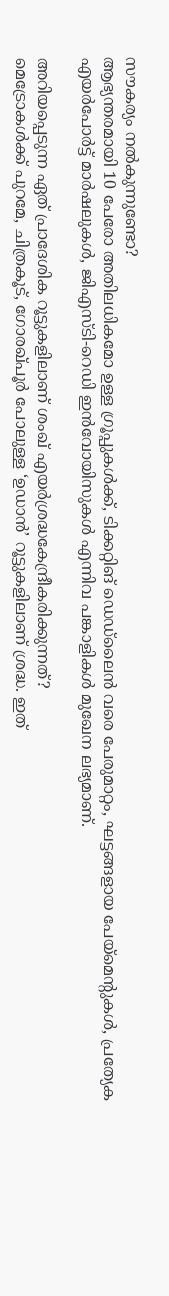സൗകര്യം നല്‍കുന്നുണ്ടോ?
ആഭ്യന്തരമായി 10 പേരോ അതിലധികമോ ഉള്ള ഗ്രൂപ്പുകള്‍ക്ക്, ടിക്കറ്റിങ് ഡെഡ്ലൈന്‍ വരെ പേരുമാറ്റം, ഘട്ടങ്ങളായ പേയ്‌മെന്റുകള്‍, പ്രത്യേക എയര്‍പോര്‍ട്ട് മാര്‍ഷലുകള്‍, ജിഎസ്ടി-റെഡി ഇന്‍വോയിസുകള്‍ എന്നിവ പങ്കാളികള്‍ മുഖേന ലഭ്യമാണ്.

അറിയപ്പെടുന്ന ഏത് പ്രാദേശിക റൂട്ടുകളിലാണ് ശംഖ് എയര്‍ശ്രദ്ധകേന്ദ്രീകരിക്കുന്നത്?
മെട്രോകള്‍ക്ക് പുറമേ, ചിത്രകൂട്, ഗോരഖ്പൂര്‍ പോലുള്ള ‘ഉഡാന്‍’ റൂട്ടുകളിലാണ് ശ്രദ്ധ. ഇത്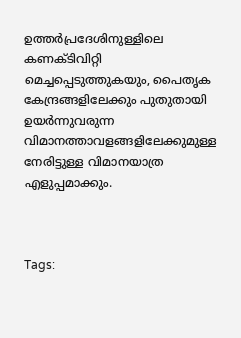ഉത്തര്‍പ്രദേശിനുള്ളിലെ കണക്ടിവിറ്റി മെച്ചപ്പെടുത്തുകയും, പൈതൃക കേന്ദ്രങ്ങളിലേക്കും പുതുതായി ഉയര്‍ന്നുവരുന്ന വിമാനത്താവളങ്ങളിലേക്കുമുള്ള നേരിട്ടുള്ള വിമാനയാത്ര എളുപ്പമാക്കും.



Tags: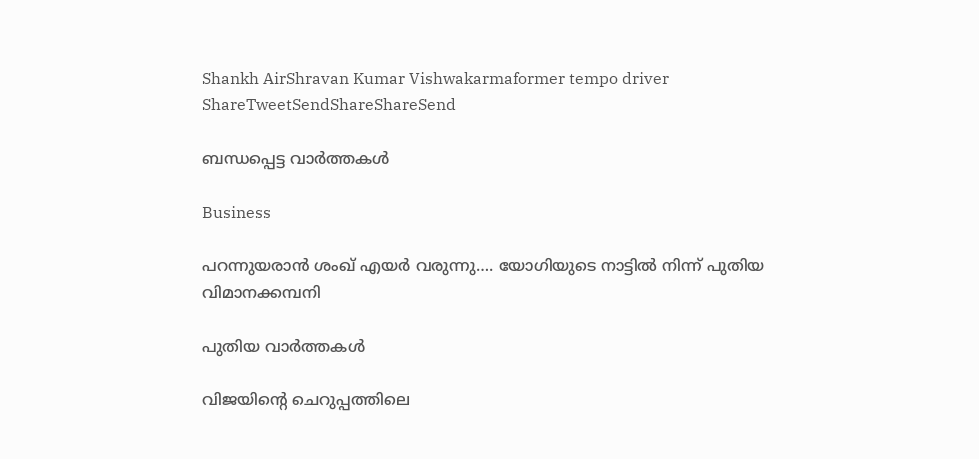Shankh AirShravan Kumar Vishwakarmaformer tempo driver
ShareTweetSendShareShareSend

ബന്ധപ്പെട്ട വാര്‍ത്തകള്‍

Business

പറന്നുയരാന്‍ ശംഖ് എയര്‍ വരുന്നു…. യോഗിയുടെ നാട്ടില്‍ നിന്ന് പുതിയ വിമാനക്കമ്പനി

പുതിയ വാര്‍ത്തകള്‍

വിജയിന്‍റെ ചെറുപ്പത്തിലെ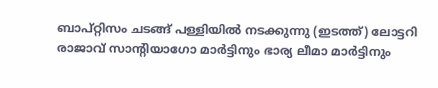ബാപ്റ്റിസം ചടങ്ങ് പള്ളിയില്‍ നടക്കുന്നു (ഇടത്ത്) ലോട്ടറി രാജാവ് സാന്‍റിയാഗോ മാര്‍ട്ടിനും ഭാര്യ ലീമാ മാര്‍ട്ടിനും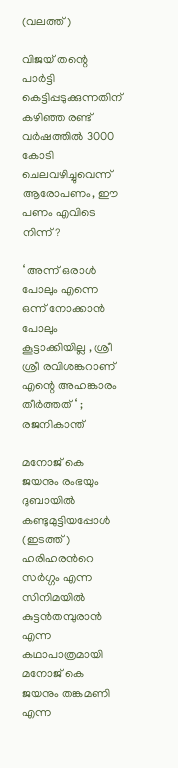(വലത്ത്)

വിജയ് തന്റെ പാര്‍ട്ടി കെട്ടിപ്പടുക്കുന്നതിന് കഴിഞ്ഞ രണ്ട് വര്‍ഷത്തില്‍ 3000 കോടി ചെലവഴിച്ചുവെന്ന് ആരോപണം, ഈ പണം എവിടെ നിന്ന്?

‘ അന്ന് ഒരാൾ പോലും എന്നെ ഒന്ന് നോക്കാൻ പോലും കൂട്ടാക്കിയില്ല , ശ്രീ ശ്രീ രവിശങ്കറാണ് എന്റെ അഹങ്കാരം തീർത്തത് ‘ ; രജനികാന്ത്

മനോജ് കെ ജയനും രംഭയും ദുബായില്‍ കണ്ടുമുട്ടിയപ്പോള്‍ (ഇടത്ത്) ഹരിഹരന്‍റെ സര്‍ഗ്ഗം എന്ന സിനിമയില്‍ കുട്ടന്‍തമ്പുരാന്‍ എന്ന കഥാപാത്രമായി മനോജ് കെ ജയനും തങ്കമണി എന്ന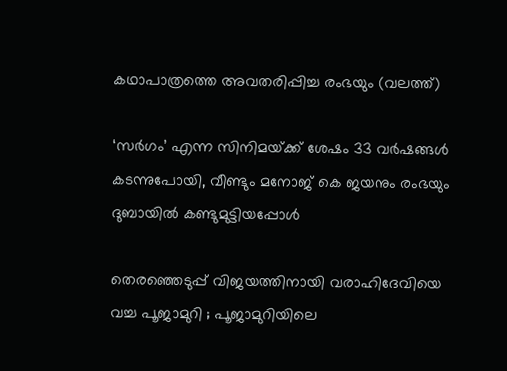കഥാപാത്രത്തെ അവതരിപ്പിച്ച രംഭയും (വലത്ത്)

‘സര്‍ഗം’ എന്ന സിനിമയ്‌ക്ക് ശേഷം 33 വർഷങ്ങൾ കടന്നുപോയി, വീണ്ടും മനോജ് കെ ജയനും രംഭയും ദുബായില്‍ കണ്ടുമുട്ടിയപ്പോള്‍

തെരഞ്ഞെടുപ്പ് വിജയത്തിനായി വരാഹിദേവിയെ വച്ച പൂജാമുറി ; പൂജാമുറിയിലെ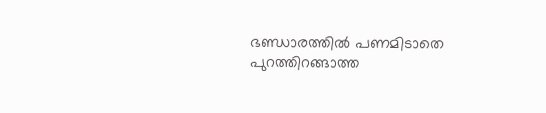ഭണ്ഡാരത്തിൽ പണമിടാതെ പുറത്തിറങ്ങാത്ത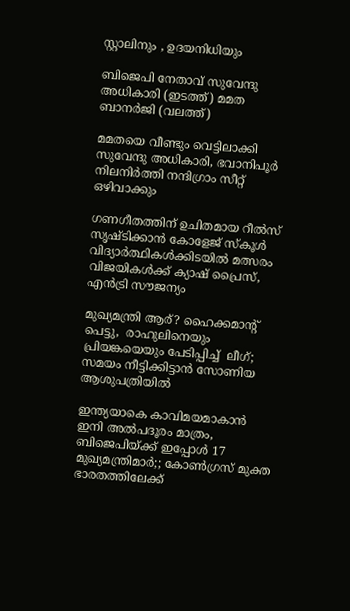സ്റ്റാലിനും , ഉദയനിധിയും

ബിജെപി നേതാവ് സുവേന്ദു അധികാരി (ഇടത്ത്) മമത ബാനര്‍ജി (വലത്ത്)

മമതയെ വീണ്ടും വെട്ടിലാക്കി സുവേന്ദു അധികാരി, ഭവാനിപൂര്‍ നിലനിര്‍ത്തി നന്ദിഗ്രാം സീറ്റ് ഒഴിവാക്കും

ഗണഗീതത്തിന് ഉചിതമായ റീല്‍സ് സൃഷ്ടിക്കാന്‍ കോളേജ് സ്കൂള്‍ വിദ്യാര്‍ത്ഥികള്‍ക്കിടയില്‍ മത്സരം വിജയികള്‍ക്ക് ക്യാഷ് പ്രൈസ്, എന്‍ട്രി സൗജന്യം

മുഖ്യമന്ത്രി ആര്? ഹൈക്കമാന്‍റ്  പെട്ടു,  രാഹുലിനെയും പ്രിയങ്കയെയും പേടിപ്പിച്ച്  ലീഗ്; സമയം നീട്ടിക്കിട്ടാന്‍ സോണിയ ആശുപത്രിയില്‍

ഇന്ത്യയാകെ കാവിമയമാകാന്‍ ഇനി അല്‍പദൂരം മാത്രം, ബിജെപിയ്‌ക്ക് ഇപ്പോള്‍ 17 മുഖ്യമന്ത്രിമാര്‍;; കോണ്‍ഗ്രസ് മുക്ത ഭാരതത്തിലേക്ക്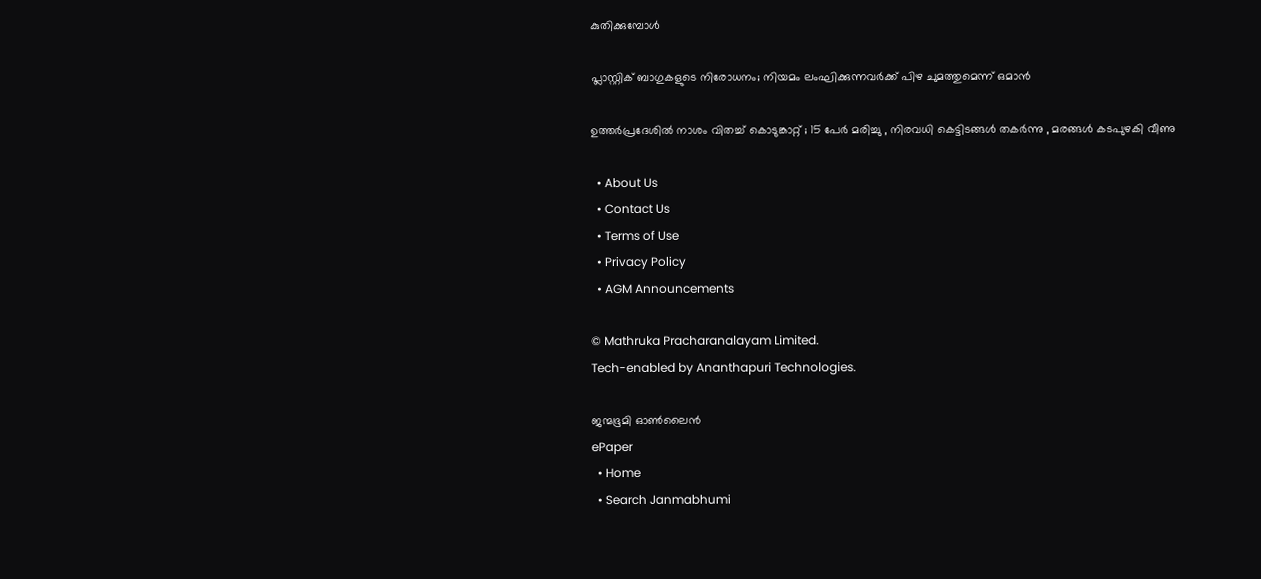കുതിക്കുമ്പോള്‍

പ്ലാസ്റ്റിക് ബാഗുകളുടെ നിരോധനം; നിയമം ലംഘിക്കുന്നവർക്ക് പിഴ ചുമത്തുമെന്ന് ഒമാൻ

ഉത്തർപ്രദേശിൽ നാശം വിതച്ച് കൊടുങ്കാറ്റ് ; 15 പേർ മരിച്ചു , നിരവധി കെട്ടിടങ്ങൾ തകർന്നു , മരങ്ങൾ കടപുഴകി വീണു

  • About Us
  • Contact Us
  • Terms of Use
  • Privacy Policy
  • AGM Announcements

© Mathruka Pracharanalayam Limited.
Tech-enabled by Ananthapuri Technologies.

ജന്മഭൂമി ഓണ്‍ലൈന്‍
ePaper
  • Home
  • Search Janmabhumi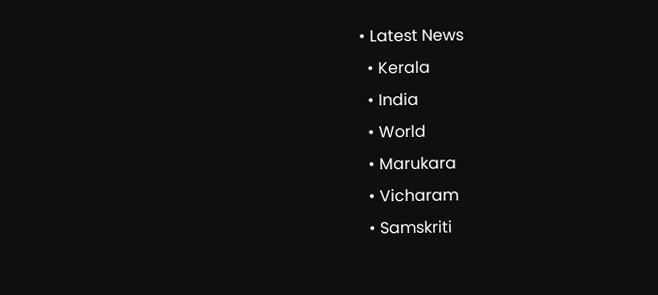• Latest News
  • Kerala
  • India
  • World
  • Marukara
  • Vicharam
  • Samskriti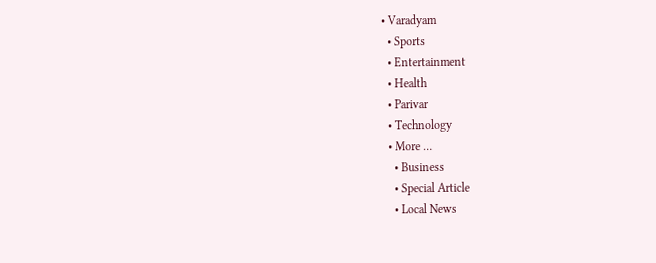• Varadyam
  • Sports
  • Entertainment
  • Health
  • Parivar
  • Technology
  • More …
    • Business
    • Special Article
    • Local News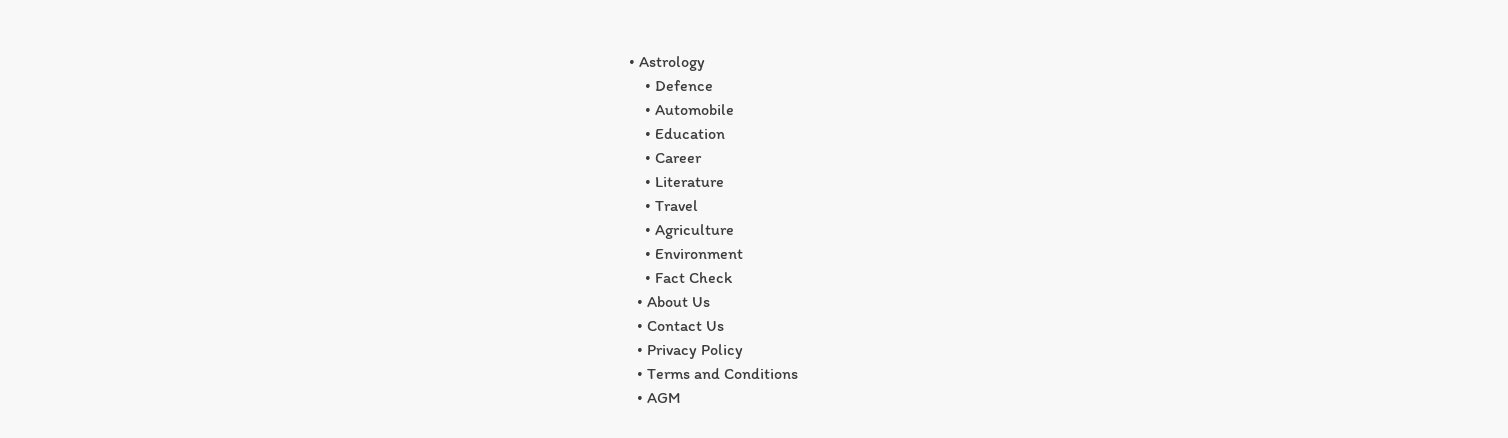• Astrology
    • Defence
    • Automobile
    • Education
    • Career
    • Literature
    • Travel
    • Agriculture
    • Environment
    • Fact Check
  • About Us
  • Contact Us
  • Privacy Policy
  • Terms and Conditions
  • AGM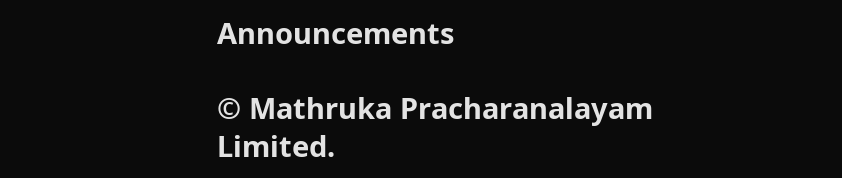Announcements

© Mathruka Pracharanalayam Limited.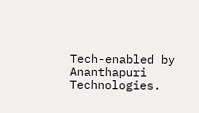Tech-enabled by Ananthapuri Technologies.